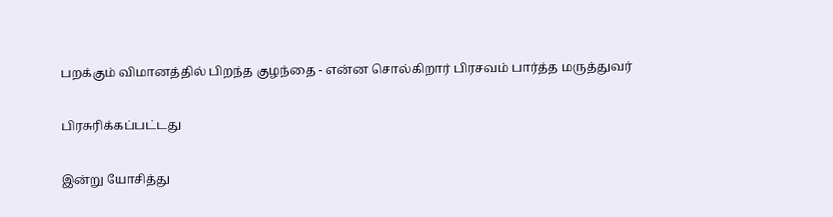பறக்கும் விமானத்தில் பிறந்த குழந்தை - என்ன சொல்கிறார் பிரசவம் பார்த்த மருத்துவர்

பிரசுரிக்கப்பட்டது

இன்று யோசித்து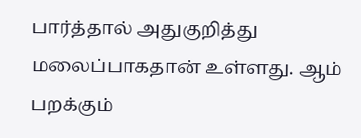பார்த்தால் அதுகுறித்து மலைப்பாகதான் உள்ளது. ஆம் பறக்கும்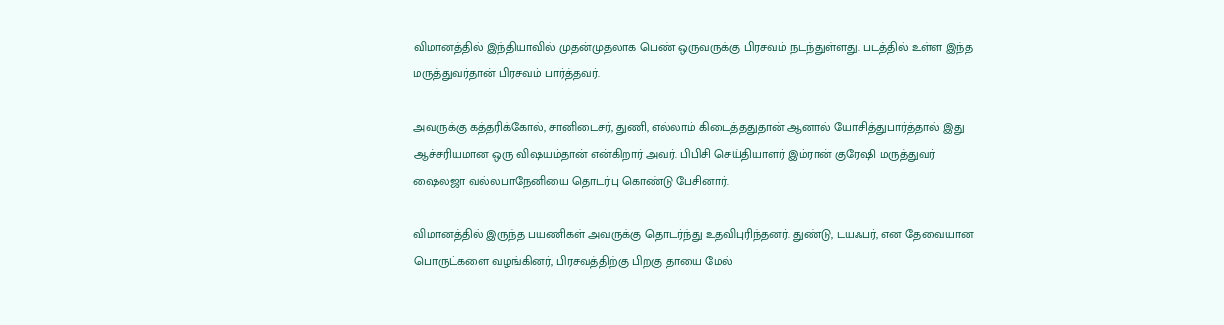விமானத்தில் இந்தியாவில் முதன்முதலாக பெண் ஒருவருக்கு பிரசவம் நடந்துள்ளது. படத்தில் உள்ள இந்த மருத்துவர்தான் பிரசவம் பார்த்தவர்.

அவருக்கு கத்தரிக்கோல், சானிடைசர், துணி, எல்லாம் கிடைத்ததுதான் ஆனால் யோசித்துபார்த்தால் இது ஆச்சரியமான ஒரு விஷயம்தான் என்கிறார் அவர். பிபிசி செய்தியாளர் இம்ரான் குரேஷி மருத்துவர் ஷைலஜா வல்லபாநேனியை தொடர்பு கொண்டு பேசினார்.

விமானத்தில் இருந்த பயணிகள் அவருக்கு தொடர்ந்து உதவிபுரிந்தனர். துண்டு, டயஃபர், என தேவையான பொருட்களை வழங்கினர், பிரசவத்திற்கு பிறகு தாயை மேல்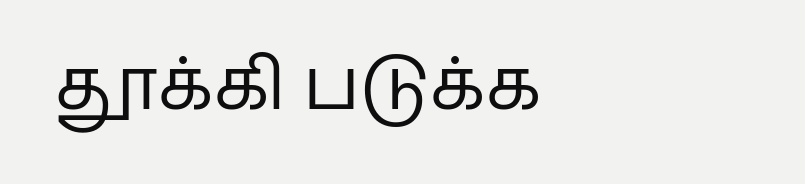தூக்கி படுக்க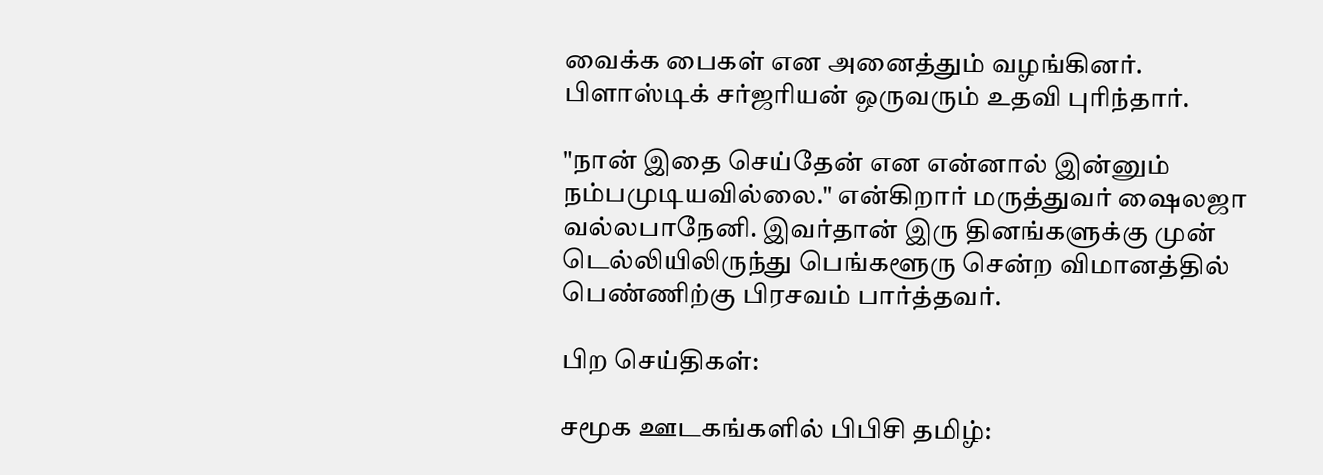வைக்க பைகள் என அனைத்தும் வழங்கினர். பிளாஸ்டிக் சர்ஜரியன் ஒருவரும் உதவி புரிந்தார்.

"நான் இதை செய்தேன் என என்னால் இன்னும் நம்பமுடியவில்லை." என்கிறார் மருத்துவர் ஷைலஜா வல்லபாநேனி. இவர்தான் இரு தினங்களுக்கு முன் டெல்லியிலிருந்து பெங்களூரு சென்ற விமானத்தில் பெண்ணிற்கு பிரசவம் பார்த்தவர்.

பிற செய்திகள்:

சமூக ஊடகங்களில் பிபிசி தமிழ்: